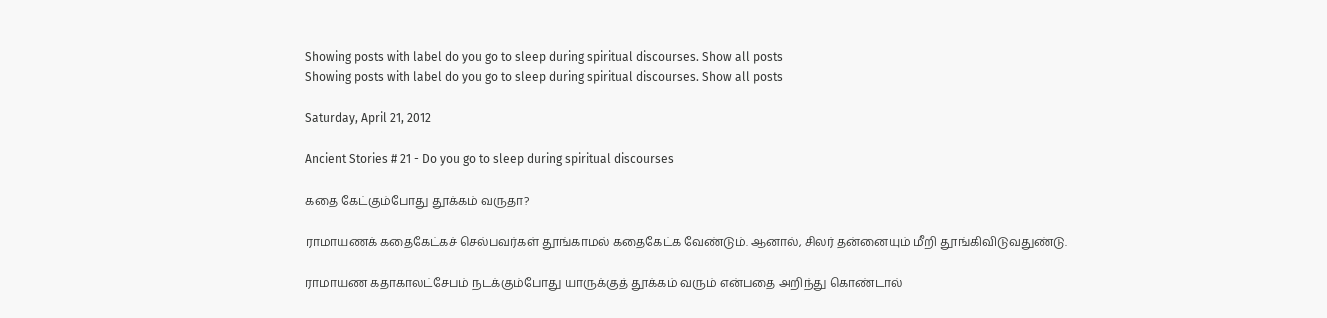Showing posts with label do you go to sleep during spiritual discourses. Show all posts
Showing posts with label do you go to sleep during spiritual discourses. Show all posts

Saturday, April 21, 2012

Ancient Stories # 21 - Do you go to sleep during spiritual discourses

கதை கேட்கும்போது தூக்கம் வருதா?

ராமாயணக் கதைகேட்கச் செல்பவர்கள் தூங்காமல் கதைகேட்க வேண்டும். ஆனால், சிலர் தன்னையும் மீறி தூங்கிவிடுவதுண்டு.

ராமாயண கதாகாலட்சேபம் நடக்கும்போது யாருக்குத் தூக்கம் வரும் என்பதை அறிந்து கொண்டால்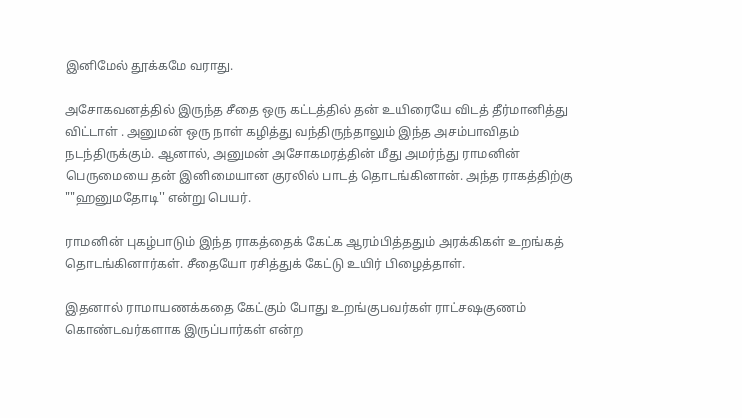இனிமேல் தூக்கமே வராது.

அசோகவனத்தில் இருந்த சீதை ஒரு கட்டத்தில் தன் உயிரையே விடத் தீர்மானித்து விட்டாள் . அனுமன் ஒரு நாள் கழித்து வந்திருந்தாலும் இந்த அசம்பாவிதம் நடந்திருக்கும். ஆனால், அனுமன் அசோகமரத்தின் மீது அமர்ந்து ராமனின் பெருமையை தன் இனிமையான குரலில் பாடத் தொடங்கினான். அந்த ராகத்திற்கு ""ஹனுமதோடி'' என்று பெயர்.

ராமனின் புகழ்பாடும் இந்த ராகத்தைக் கேட்க ஆரம்பித்ததும் அரக்கிகள் உறங்கத் தொடங்கினார்கள். சீதையோ ரசித்துக் கேட்டு உயிர் பிழைத்தாள்.

இதனால் ராமாயணக்கதை கேட்கும் போது உறங்குபவர்கள் ராட்சஷகுணம் கொண்டவர்களாக இருப்பார்கள் என்ற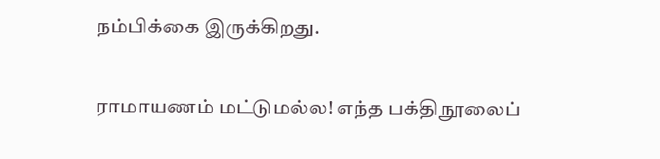நம்பிக்கை இருக்கிறது.

ராமாயணம் மட்டுமல்ல! எந்த பக்திநூலைப்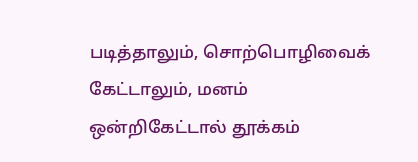படித்தாலும், சொற்பொழிவைக் கேட்டாலும், மனம் ஒன்றிகேட்டால் தூக்கம்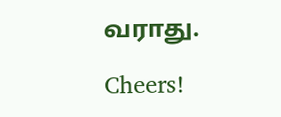வராது.

Cheers!